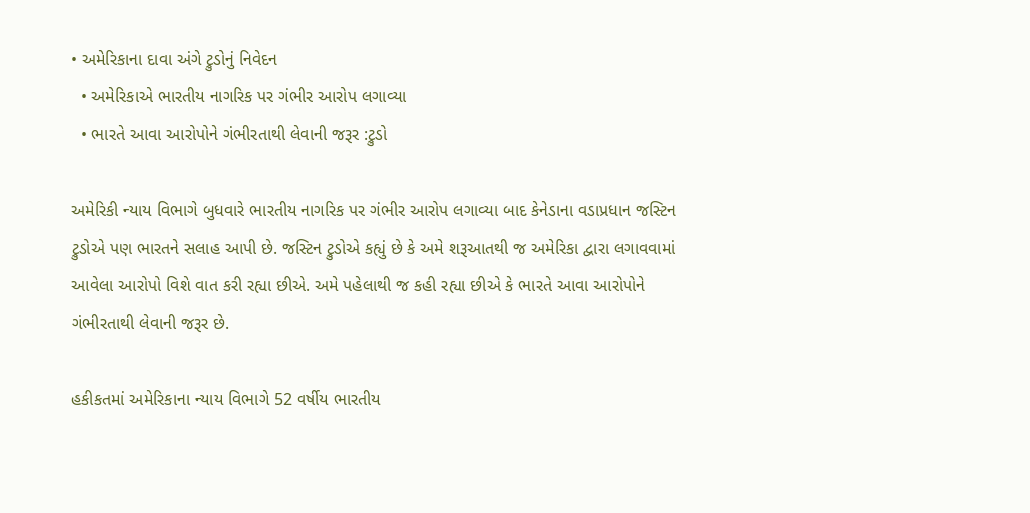• અમેરિકાના દાવા અંગે ટ્રુડોનું નિવેદન
  • અમેરિકાએ ભારતીય નાગરિક પર ગંભીર આરોપ લગાવ્યા
  • ભારતે આવા આરોપોને ગંભીરતાથી લેવાની જરૂર :ટ્રુડો

અમેરિકી ન્યાય વિભાગે બુધવારે ભારતીય નાગરિક પર ગંભીર આરોપ લગાવ્યા બાદ કેનેડાના વડાપ્રધાન જસ્ટિન ટ્રુડોએ પણ ભારતને સલાહ આપી છે. જસ્ટિન ટ્રુડોએ કહ્યું છે કે અમે શરૂઆતથી જ અમેરિકા દ્વારા લગાવવામાં આવેલા આરોપો વિશે વાત કરી રહ્યા છીએ. અમે પહેલાથી જ કહી રહ્યા છીએ કે ભારતે આવા આરોપોને ગંભીરતાથી લેવાની જરૂર છે.

હકીકતમાં અમેરિકાના ન્યાય વિભાગે 52 વર્ષીય ભારતીય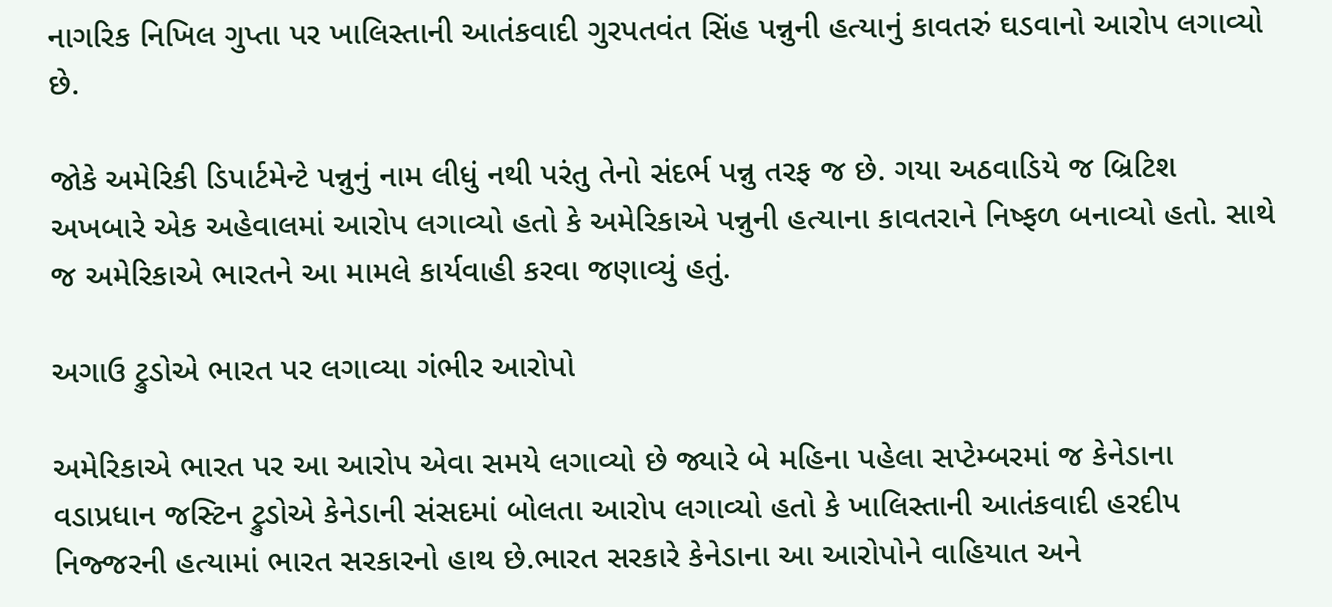નાગરિક નિખિલ ગુપ્તા પર ખાલિસ્તાની આતંકવાદી ગુરપતવંત સિંહ પન્નુની હત્યાનું કાવતરું ઘડવાનો આરોપ લગાવ્યો છે.

જોકે અમેરિકી ડિપાર્ટમેન્ટે પન્નુનું નામ લીધું નથી પરંતુ તેનો સંદર્ભ પન્નુ તરફ જ છે. ગયા અઠવાડિયે જ બ્રિટિશ અખબારે એક અહેવાલમાં આરોપ લગાવ્યો હતો કે અમેરિકાએ પન્નુની હત્યાના કાવતરાને નિષ્ફળ બનાવ્યો હતો. સાથે જ અમેરિકાએ ભારતને આ મામલે કાર્યવાહી કરવા જણાવ્યું હતું.

અગાઉ ટ્રુડોએ ભારત પર લગાવ્યા ગંભીર આરોપો

અમેરિકાએ ભારત પર આ આરોપ એવા સમયે લગાવ્યો છે જ્યારે બે મહિના પહેલા સપ્ટેમ્બરમાં જ કેનેડાના વડાપ્રધાન જસ્ટિન ટ્રુડોએ કેનેડાની સંસદમાં બોલતા આરોપ લગાવ્યો હતો કે ખાલિસ્તાની આતંકવાદી હરદીપ નિજ્જરની હત્યામાં ભારત સરકારનો હાથ છે.ભારત સરકારે કેનેડાના આ આરોપોને વાહિયાત અને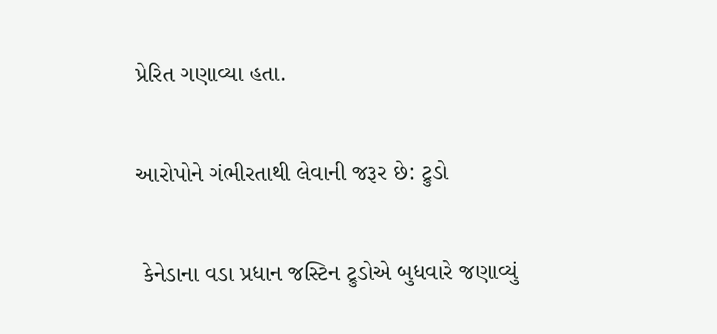પ્રેરિત ગણાવ્યા હતા.

આરોપોને ગંભીરતાથી લેવાની જરૂર છે: ટ્રુડો

 કેનેડાના વડા પ્રધાન જસ્ટિન ટ્રુડોએ બુધવારે જણાવ્યું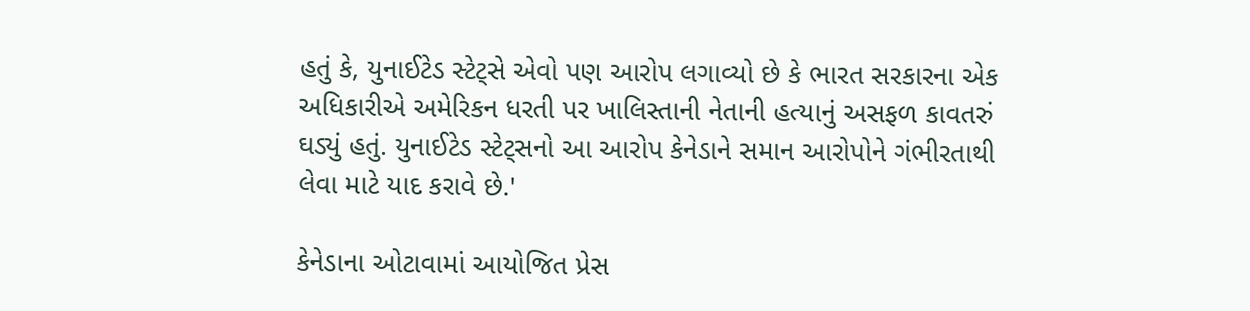હતું કે, યુનાઈટેડ સ્ટેટ્સે એવો પણ આરોપ લગાવ્યો છે કે ભારત સરકારના એક અધિકારીએ અમેરિકન ધરતી પર ખાલિસ્તાની નેતાની હત્યાનું અસફળ કાવતરું ઘડ્યું હતું. યુનાઈટેડ સ્ટેટ્સનો આ આરોપ કેનેડાને સમાન આરોપોને ગંભીરતાથી લેવા માટે યાદ કરાવે છે.'

કેનેડાના ઓટાવામાં આયોજિત પ્રેસ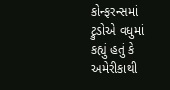કોન્ફરન્સમાં ટ્રુડોએ વધુમાં કહ્યું હતું કે અમેરીકાથી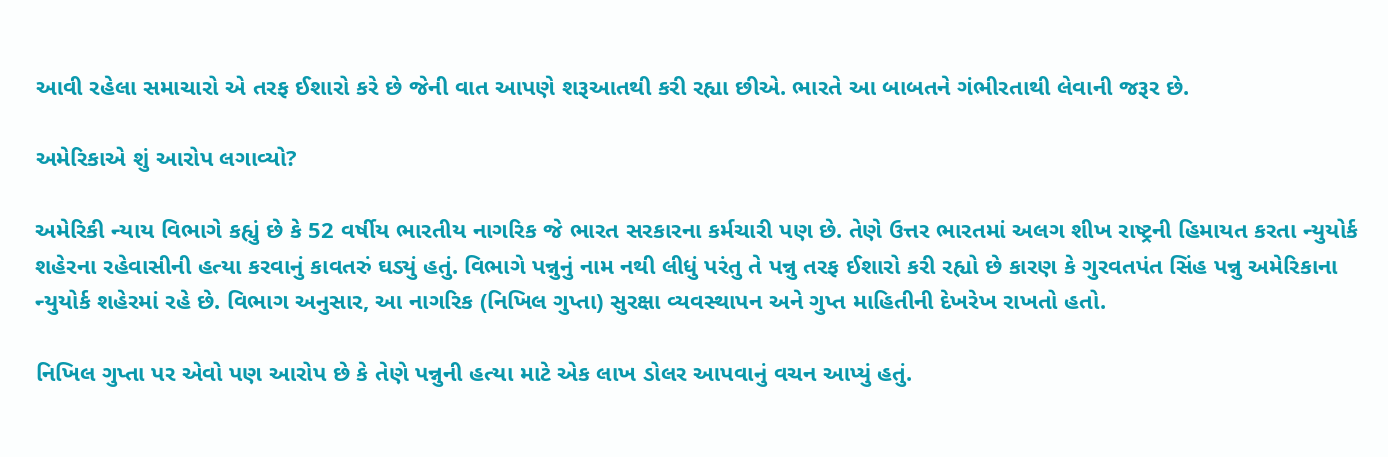આવી રહેલા સમાચારો એ તરફ ઈશારો કરે છે જેની વાત આપણે શરૂઆતથી કરી રહ્યા છીએ. ભારતે આ બાબતને ગંભીરતાથી લેવાની જરૂર છે.

અમેરિકાએ શું આરોપ લગાવ્યો?

અમેરિકી ન્યાય વિભાગે કહ્યું છે કે 52 વર્ષીય ભારતીય નાગરિક જે ભારત સરકારના કર્મચારી પણ છે. તેણે ઉત્તર ભારતમાં અલગ શીખ રાષ્ટ્રની હિમાયત કરતા ન્યુયોર્ક શહેરના રહેવાસીની હત્યા કરવાનું કાવતરું ઘડ્યું હતું. વિભાગે પન્નુનું નામ નથી લીધું પરંતુ તે પન્નુ તરફ ઈશારો કરી રહ્યો છે કારણ કે ગુરવતપંત સિંહ પન્નુ અમેરિકાના ન્યુયોર્ક શહેરમાં રહે છે. વિભાગ અનુસાર, આ નાગરિક (નિખિલ ગુપ્તા) સુરક્ષા વ્યવસ્થાપન અને ગુપ્ત માહિતીની દેખરેખ રાખતો હતો.

નિખિલ ગુપ્તા પર એવો પણ આરોપ છે કે તેણે પન્નુની હત્યા માટે એક લાખ ડોલર આપવાનું વચન આપ્યું હતું.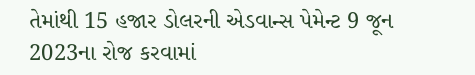તેમાંથી 15 હજાર ડોલરની એડવાન્સ પેમેન્ટ 9 જૂન 2023ના રોજ કરવામાં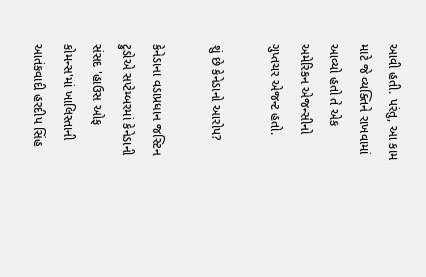આવી હતી. પરંતુ, આ કામ માટે જે વ્યક્તિને રાખવામાં આવ્યો હતો તે એક અમેરિકન એજન્સીનો ગુપ્તચર એજન્ટ હતો.

શું છે કેનેડાનો આરોપ?

કેનેડાના વડાપ્રધાન જસ્ટિન ટ્રુડોએ સપ્ટેમ્બરમાં કેનેડાની સંસદ 'હાઉસ ઓફ કોમન્સ'માં ખાલિસ્તાની આતંકવાદી હરદીપ સિંહ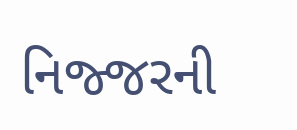નિજ્જરની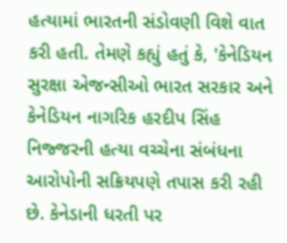હત્યામાં ભારતની સંડોવણી વિશે વાત કરી હતી. તેમણે કહ્યું હતું કે, 'કેનેડિયન સુરક્ષા એજન્સીઓ ભારત સરકાર અને કેનેડિયન નાગરિક હરદીપ સિંહ નિજ્જરની હત્યા વચ્ચેના સંબંધના આરોપોની સક્રિયપણે તપાસ કરી રહી છે. કેનેડાની ધરતી પર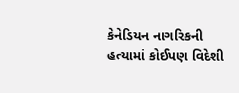કેનેડિયન નાગરિકની હત્યામાં કોઈપણ વિદેશી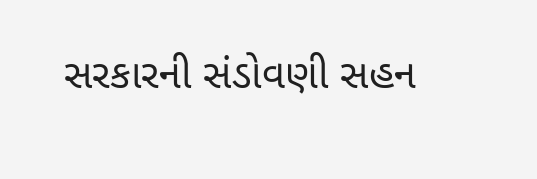સરકારની સંડોવણી સહન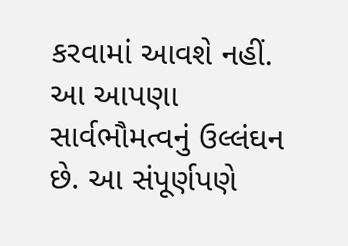કરવામાં આવશે નહીં. આ આપણા સાર્વભૌમત્વનું ઉલ્લંઘન છે. આ સંપૂર્ણપણે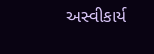અસ્વીકાર્ય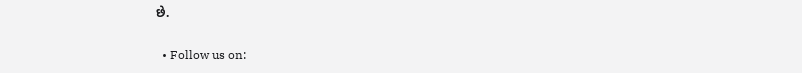છે.


  • Follow us on: